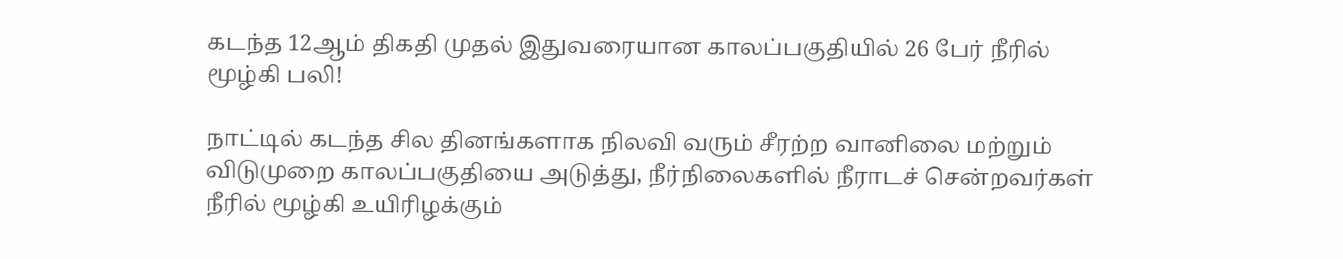கடந்த 12ஆம் திகதி முதல் இதுவரையான காலப்பகுதியில் 26 பேர் நீரில் மூழ்கி பலி!

நாட்டில் கடந்த சில தினங்களாக நிலவி வரும் சீரற்ற வானிலை மற்றும் விடுமுறை காலப்பகுதியை அடுத்து, நீர்நிலைகளில் நீராடச் சென்றவர்கள் நீரில் மூழ்கி உயிரிழக்கும்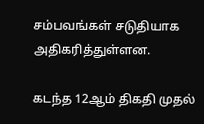சம்பவங்கள் சடுதியாக அதிகரித்துள்ளன.

கடந்த 12ஆம் திகதி முதல்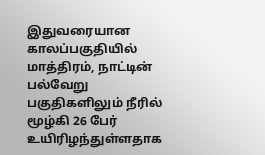இதுவரையான காலப்பகுதியில் மாத்திரம், நாட்டின் பல்வேறு பகுதிகளிலும் நீரில் மூழ்கி 26 பேர் உயிரிழந்துள்ளதாக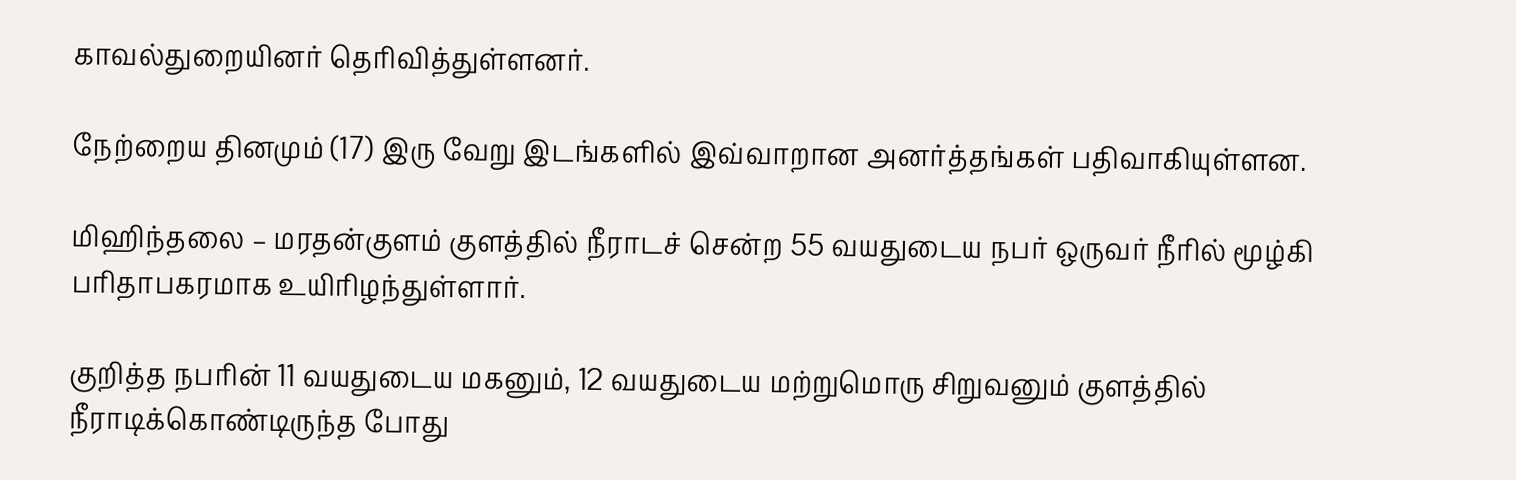காவல்துறையினர் தெரிவித்துள்ளனர்.

நேற்றைய தினமும் (17) இரு வேறு இடங்களில் இவ்வாறான அனர்த்தங்கள் பதிவாகியுள்ளன.

மிஹிந்தலை – மரதன்குளம் குளத்தில் நீராடச் சென்ற 55 வயதுடைய நபர் ஒருவர் நீரில் மூழ்கி பரிதாபகரமாக உயிரிழந்துள்ளார்.

குறித்த நபரின் 11 வயதுடைய மகனும், 12 வயதுடைய மற்றுமொரு சிறுவனும் குளத்தில் நீராடிக்கொண்டிருந்த போது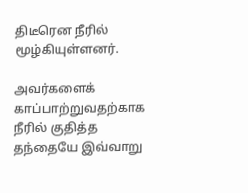திடீரென நீரில் மூழ்கியுள்ளனர்.

அவர்களைக் காப்பாற்றுவதற்காக நீரில் குதித்த தந்தையே இவ்வாறு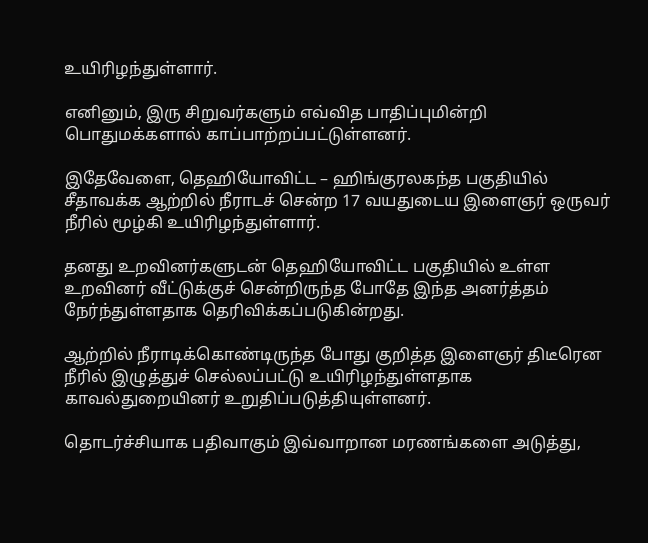உயிரிழந்துள்ளார்.

எனினும், இரு சிறுவர்களும் எவ்வித பாதிப்புமின்றி பொதுமக்களால் காப்பாற்றப்பட்டுள்ளனர்.

இதேவேளை, தெஹியோவிட்ட – ஹிங்குரலகந்த பகுதியில் சீதாவக்க ஆற்றில் நீராடச் சென்ற 17 வயதுடைய இளைஞர் ஒருவர் நீரில் மூழ்கி உயிரிழந்துள்ளார்.

தனது உறவினர்களுடன் தெஹியோவிட்ட பகுதியில் உள்ள உறவினர் வீட்டுக்குச் சென்றிருந்த போதே இந்த அனர்த்தம் நேர்ந்துள்ளதாக தெரிவிக்கப்படுகின்றது.

ஆற்றில் நீராடிக்கொண்டிருந்த போது குறித்த இளைஞர் திடீரென நீரில் இழுத்துச் செல்லப்பட்டு உயிரிழந்துள்ளதாக காவல்துறையினர் உறுதிப்படுத்தியுள்ளனர்.

தொடர்ச்சியாக பதிவாகும் இவ்வாறான மரணங்களை அடுத்து,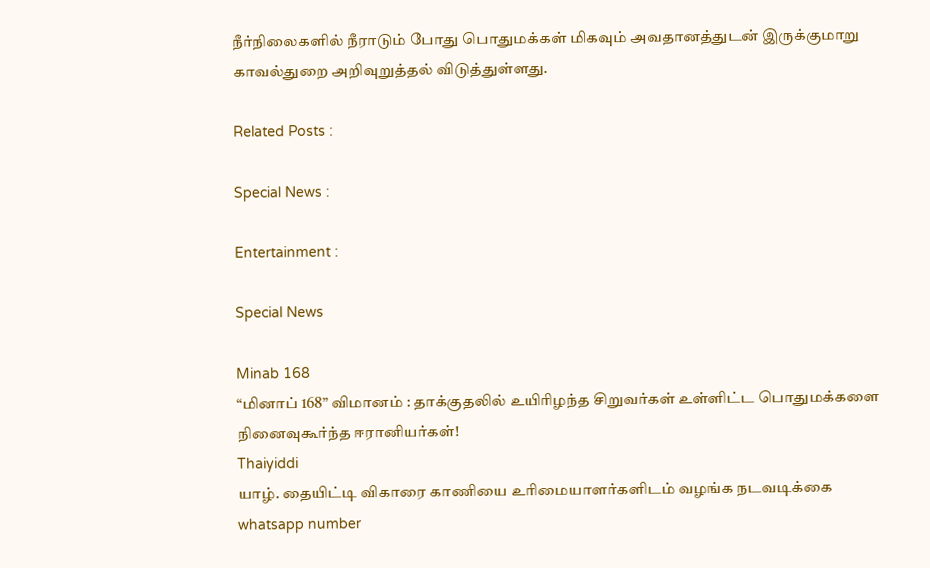நீர்நிலைகளில் நீராடும் போது பொதுமக்கள் மிகவும் அவதானத்துடன் இருக்குமாறு காவல்துறை அறிவுறுத்தல் விடுத்துள்ளது.

Related Posts :

Special News :

Entertainment :

Special News

Minab 168
“மினாப் 168” விமானம் : தாக்குதலில் உயிரிழந்த சிறுவர்கள் உள்ளிட்ட பொதுமக்களை நினைவுகூர்ந்த ஈரானியர்கள்!
Thaiyiddi
யாழ். தையிட்டி விகாரை காணியை உரிமையாளர்களிடம் வழங்க நடவடிக்கை
whatsapp number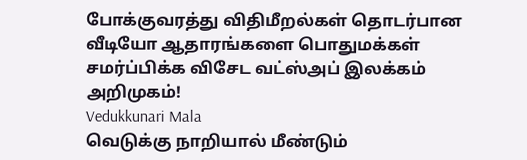போக்குவரத்து விதிமீறல்கள் தொடர்பான வீடியோ ஆதாரங்களை பொதுமக்கள் சமர்ப்பிக்க விசேட வட்ஸ்அப் இலக்கம் அறிமுகம்!
Vedukkunari Mala
வெடுக்கு நாறியால் மீண்டும்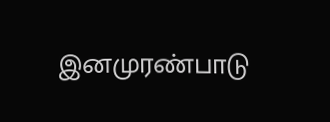இனமுரண்பாடு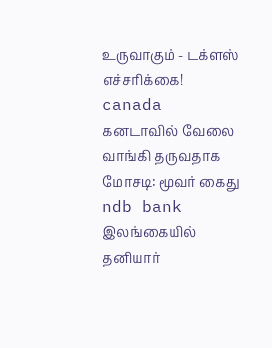உருவாகும் - டக்ளஸ் எச்சரிக்கை!
canada
கனடாவில் வேலை வாங்கி தருவதாக மோசடி: மூவர் கைது
ndb bank
இலங்கையில் தனியார்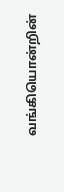வங்கியொன்றின்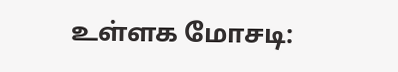உள்ளக மோசடி: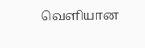வெளியான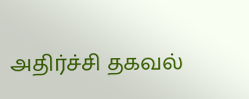அதிர்ச்சி தகவல்